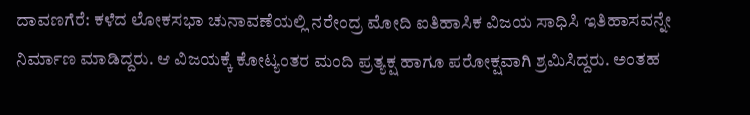ದಾವಣಗೆರೆ: ಕಳೆದ ಲೋಕಸಭಾ ಚುನಾವಣೆಯಲ್ಲಿ ನರೇಂದ್ರ ಮೋದಿ ಐತಿಹಾಸಿಕ ವಿಜಯ ಸಾಧಿಸಿ ಇತಿಹಾಸವನ್ನೇ ನಿರ್ಮಾಣ ಮಾಡಿದ್ದರು. ಆ ವಿಜಯಕ್ಕೆ ಕೋಟ್ಯಂತರ ಮಂದಿ ಪ್ರತ್ಯಕ್ಷ ಹಾಗೂ ಪರೋಕ್ಷವಾಗಿ ಶ್ರಮಿಸಿದ್ದರು. ಅಂತಹ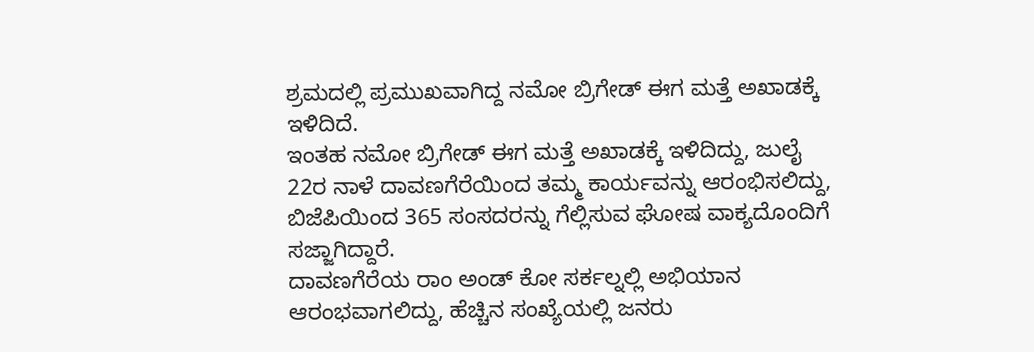ಶ್ರಮದಲ್ಲಿ ಪ್ರಮುಖವಾಗಿದ್ದ ನಮೋ ಬ್ರಿಗೇಡ್ ಈಗ ಮತ್ತೆ ಅಖಾಡಕ್ಕೆ ಇಳಿದಿದೆ.
ಇಂತಹ ನಮೋ ಬ್ರಿಗೇಡ್ ಈಗ ಮತ್ತೆ ಅಖಾಡಕ್ಕೆ ಇಳಿದಿದ್ದು, ಜುಲೈ 22ರ ನಾಳೆ ದಾವಣಗೆರೆಯಿಂದ ತಮ್ಮ ಕಾರ್ಯವನ್ನು ಆರಂಭಿಸಲಿದ್ದು, ಬಿಜೆಪಿಯಿಂದ 365 ಸಂಸದರನ್ನು ಗೆಲ್ಲಿಸುವ ಘೋಷ ವಾಕ್ಯದೊಂದಿಗೆ ಸಜ್ಜಾಗಿದ್ದಾರೆ.
ದಾವಣಗೆರೆಯ ರಾಂ ಅಂಡ್ ಕೋ ಸರ್ಕಲ್ನಲ್ಲಿ ಅಭಿಯಾನ ಆರಂಭವಾಗಲಿದ್ದು, ಹೆಚ್ಚಿನ ಸಂಖ್ಯೆಯಲ್ಲಿ ಜನರು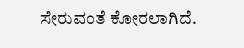ಸೇರುವಂತೆ ಕೋರಲಾಗಿದೆ.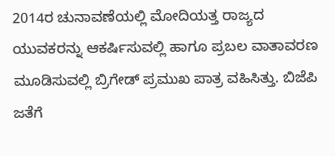2014ರ ಚುನಾವಣೆಯಲ್ಲಿ ಮೋದಿಯತ್ತ ರಾಜ್ಯದ ಯುವಕರನ್ನು ಆಕರ್ಷಿಸುವಲ್ಲಿ ಹಾಗೂ ಪ್ರಬಲ ವಾತಾವರಣ ಮೂಡಿಸುವಲ್ಲಿ ಬ್ರಿಗೇಡ್ ಪ್ರಮುಖ ಪಾತ್ರ ವಹಿಸಿತ್ತು. ಬಿಜೆಪಿ ಜತೆಗೆ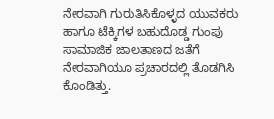ನೇರವಾಗಿ ಗುರುತಿಸಿಕೊಳ್ಳದ ಯುವಕರು ಹಾಗೂ ಟೆಕ್ಕಿಗಳ ಬಹುದೊಡ್ಡ ಗುಂಪು ಸಾಮಾಜಿಕ ಜಾಲತಾಣದ ಜತೆಗೆ ನೇರವಾಗಿಯೂ ಪ್ರಚಾರದಲ್ಲಿ ತೊಡಗಿಸಿ ಕೊಂಡಿತ್ತು.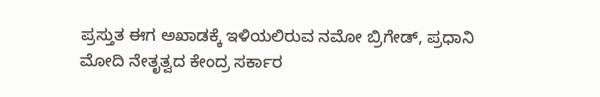ಪ್ರಸ್ತುತ ಈಗ ಅಖಾಡಕ್ಕೆ ಇಳಿಯಲಿರುವ ನಮೋ ಬ್ರಿಗೇಡ್, ಪ್ರಧಾನಿ ಮೋದಿ ನೇತೃತ್ವದ ಕೇಂದ್ರ ಸರ್ಕಾರ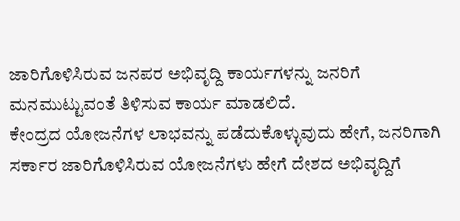ಜಾರಿಗೊಳಿಸಿರುವ ಜನಪರ ಅಭಿವೃದ್ದಿ ಕಾರ್ಯಗಳನ್ನು ಜನರಿಗೆ ಮನಮುಟ್ಟುವಂತೆ ತಿಳಿಸುವ ಕಾರ್ಯ ಮಾಡಲಿದೆ.
ಕೇಂದ್ರದ ಯೋಜನೆಗಳ ಲಾಭವನ್ನು ಪಡೆದುಕೊಳ್ಳುವುದು ಹೇಗೆ, ಜನರಿಗಾಗಿ ಸರ್ಕಾರ ಜಾರಿಗೊಳಿಸಿರುವ ಯೋಜನೆಗಳು ಹೇಗೆ ದೇಶದ ಅಭಿವೃದ್ದಿಗೆ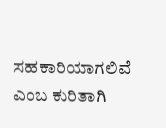ಸಹಕಾರಿಯಾಗಲಿವೆ ಎಂಬ ಕುರಿತಾಗಿ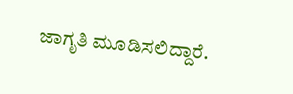ಜಾಗೃತಿ ಮೂಡಿಸಲಿದ್ದಾರೆ.